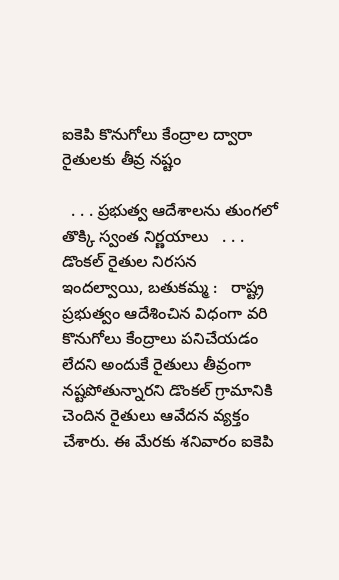ఐకెపి కొనుగోలు కేంద్రాల ద్వారా రైతులకు తీవ్ర నష్టం

  . . . ప్రభుత్వ ఆదేశాలను తుంగలో తొక్కి స్వంత నిర్ణయాలు   . . . డొంకల్ రైతుల నిరసన   ఇందల్వాయి, బతుకమ్మ :   రాష్ట్ర ప్రభుత్వం ఆదేశించిన విధంగా వరి కొనుగోలు కేంద్రాలు పనిచేయడం లేదని అందుకే రైతులు తీవ్రంగా నష్టపోతున్నారని డొంకల్ గ్రామానికి చెందిన రైతులు ఆవేదన వ్యక్తం చేశారు. ఈ మేరకు శనివారం ఐకెపి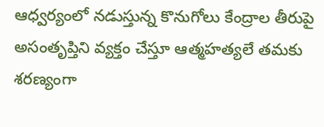ఆధ్వర్యంలో నడుస్తున్న కొనుగోలు కేంద్రాల తీరుపై అసంతృప్తిని వ్యక్తం చేస్తూ ఆత్మహత్యలే తమకు శరణ్యంగా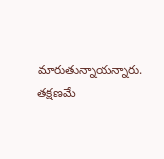మారుతున్నాయన్నారు. తక్షణమే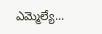ఎమ్మెల్యే...